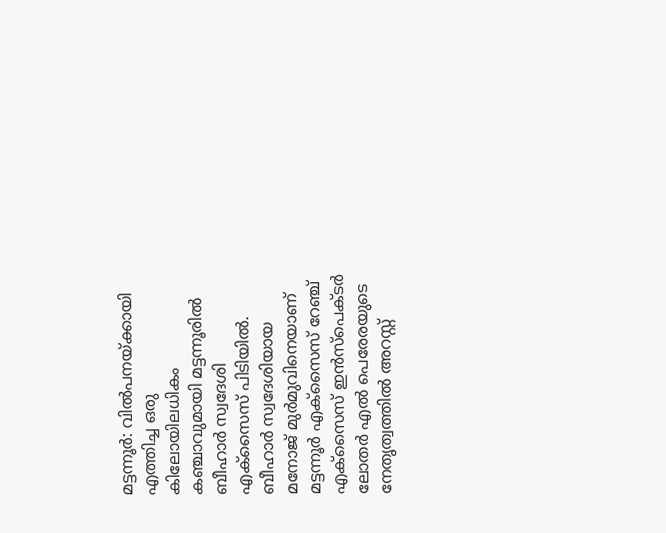മട്ടന്നൂർ: വിൽപനയ്ക്കായി എത്തിച്ച ഒരു കിലോയിലധികം കഞ്ചാവുമായി മട്ടന്നൂരിൽ ബീഹാർ സ്വദേശി എക്സൈസ് പിടിയിൽ. ബീഹാർ സ്വദേശിയായ മനോജ് മുർമുവിനെയാണ് മട്ടന്നൂർ എക്സൈസ് റേഞ്ച് എക്സൈസ് ഇൻസ്പെക്ടർ ലോതർ എൽ പെരേരയുടെ നേതൃത്വത്തിൽ അറസ്റ്റ്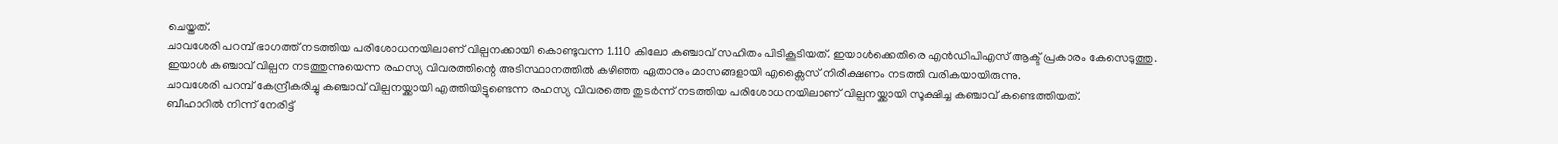ചെയ്തത്.
ചാവശേരി പറമ്പ് ഭാഗത്ത് നടത്തിയ പരിശോധനയിലാണ് വില്പനക്കായി കൊണ്ടുവന്ന 1.110 കിലോ കഞ്ചാവ് സഹിതം പിടികൂടിയത്. ഇയാൾക്കെതിരെ എൻഡിപിഎസ് ആക്ട് പ്രകാരം കേസെടുത്തു. ഇയാൾ കഞ്ചാവ് വില്പന നടത്തുന്നുയെന്ന രഹസ്യ വിവരത്തിന്റെ അടിസ്ഥാനത്തിൽ കഴിഞ്ഞ ഏതാനും മാസങ്ങളായി എക്സൈസ് നിരീക്ഷണം നടത്തി വരികയായിരുന്നു.
ചാവശേരി പറമ്പ് കേന്ദ്രീകരിച്ചു കഞ്ചാവ് വില്പനയ്ക്കായി എത്തിയിട്ടുണ്ടെന്ന രഹസ്യ വിവരത്തെ തുടർന്ന് നടത്തിയ പരിശോധനയിലാണ് വില്പനയ്ക്കായി സൂക്ഷിച്ച കഞ്ചാവ് കണ്ടെത്തിയത്.
ബീഹാറിൽ നിന്ന് നേരിട്ട്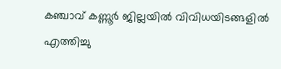കഞ്ചാവ് കണ്ണൂർ ജില്ലയിൽ വിവിധയിടങ്ങളിൽ എത്തിച്ചു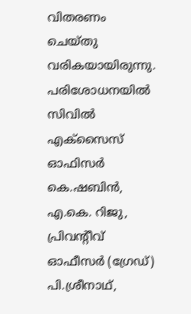വിതരണം ചെയ്തു വരികയായിരുന്നു. പരിശോധനയിൽ സിവിൽ എക്സൈസ് ഓഫിസർ കെ.ഷബിൻ, എ.കെ. റിജു, പ്രിവന്റീവ് ഓഫീസർ (ഗ്രേഡ്) പി.ശ്രീനാഥ്,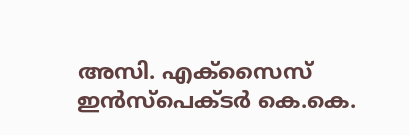അസി. എക്സൈസ് ഇൻസ്പെക്ടർ കെ.കെ.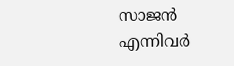സാജൻ എന്നിവർ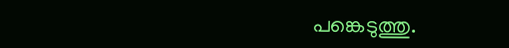പങ്കെടുത്തു.